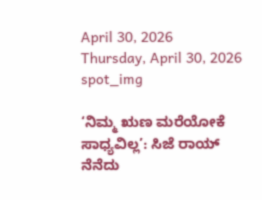April 30, 2026
Thursday, April 30, 2026
spot_img

‘ನಿಮ್ಮ ಋಣ ಮರೆಯೋಕೆ ಸಾಧ್ಯವಿಲ್ಲ’: ಸಿಜೆ ರಾಯ್ ನೆನೆದು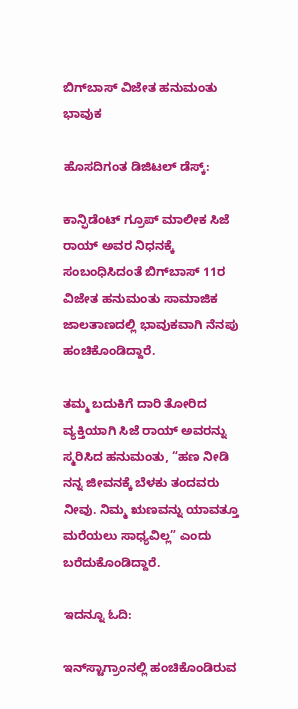ಬಿಗ್‌ಬಾಸ್ ವಿಜೇತ ಹನುಮಂತು ಭಾವುಕ

ಹೊಸದಿಗಂತ ಡಿಜಿಟಲ್ ಡೆಸ್ಕ್:

ಕಾನ್ಫಿಡೆಂಟ್ ಗ್ರೂಪ್ ಮಾಲೀಕ ಸಿಜೆ ರಾಯ್ ಅವರ ನಿಧನಕ್ಕೆ ಸಂಬಂಧಿಸಿದಂತೆ ಬಿಗ್‌ಬಾಸ್ 11ರ ವಿಜೇತ ಹನುಮಂತು ಸಾಮಾಜಿಕ ಜಾಲತಾಣದಲ್ಲಿ ಭಾವುಕವಾಗಿ ನೆನಪು ಹಂಚಿಕೊಂಡಿದ್ದಾರೆ.

ತಮ್ಮ ಬದುಕಿಗೆ ದಾರಿ ತೋರಿದ ವ್ಯಕ್ತಿಯಾಗಿ ಸಿಜೆ ರಾಯ್ ಅವರನ್ನು ಸ್ಮರಿಸಿದ ಹನುಮಂತು, “ಹಣ ನೀಡಿ ನನ್ನ ಜೀವನಕ್ಕೆ ಬೆಳಕು ತಂದವರು ನೀವು. ನಿಮ್ಮ ಋಣವನ್ನು ಯಾವತ್ತೂ ಮರೆಯಲು ಸಾಧ್ಯವಿಲ್ಲ” ಎಂದು ಬರೆದುಕೊಂಡಿದ್ದಾರೆ.

ಇದನ್ನೂ ಓದಿ:

ಇನ್‌ಸ್ಟಾಗ್ರಾಂನಲ್ಲಿ ಹಂಚಿಕೊಂಡಿರುವ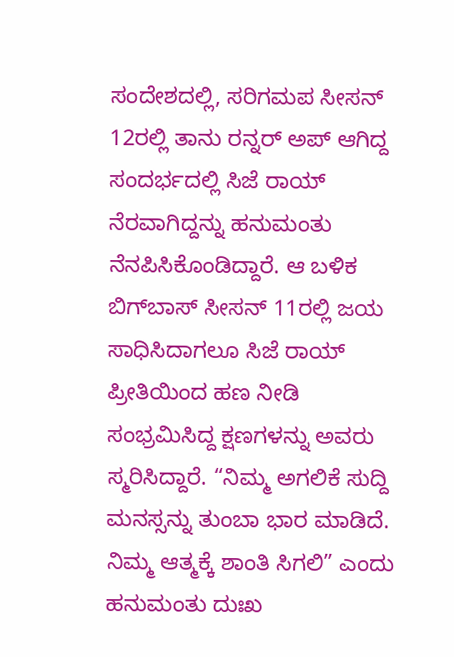ಸಂದೇಶದಲ್ಲಿ, ಸರಿಗಮಪ ಸೀಸನ್ 12ರಲ್ಲಿ ತಾನು ರನ್ನರ್ ಅಪ್ ಆಗಿದ್ದ ಸಂದರ್ಭದಲ್ಲಿ ಸಿಜೆ ರಾಯ್ ನೆರವಾಗಿದ್ದನ್ನು ಹನುಮಂತು ನೆನಪಿಸಿಕೊಂಡಿದ್ದಾರೆ. ಆ ಬಳಿಕ ಬಿಗ್‌ಬಾಸ್ ಸೀಸನ್ 11ರಲ್ಲಿ ಜಯ ಸಾಧಿಸಿದಾಗಲೂ ಸಿಜೆ ರಾಯ್ ಪ್ರೀತಿಯಿಂದ ಹಣ ನೀಡಿ ಸಂಭ್ರಮಿಸಿದ್ದ ಕ್ಷಣಗಳನ್ನು ಅವರು ಸ್ಮರಿಸಿದ್ದಾರೆ. “ನಿಮ್ಮ ಅಗಲಿಕೆ ಸುದ್ದಿ ಮನಸ್ಸನ್ನು ತುಂಬಾ ಭಾರ ಮಾಡಿದೆ. ನಿಮ್ಮ ಆತ್ಮಕ್ಕೆ ಶಾಂತಿ ಸಿಗಲಿ” ಎಂದು ಹನುಮಂತು ದುಃಖ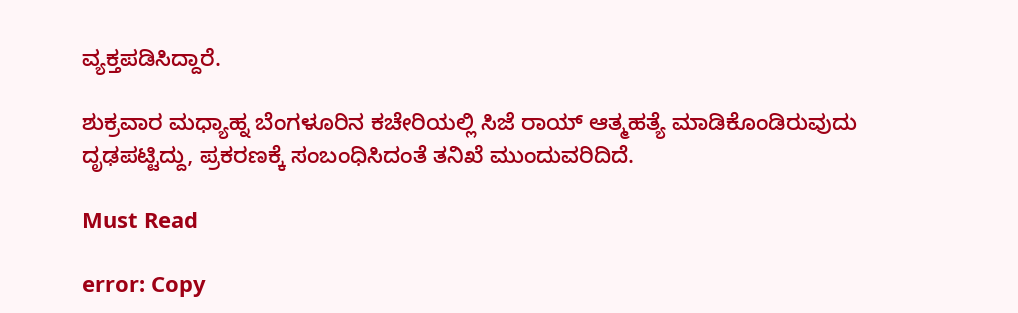ವ್ಯಕ್ತಪಡಿಸಿದ್ದಾರೆ.

ಶುಕ್ರವಾರ ಮಧ್ಯಾಹ್ನ ಬೆಂಗಳೂರಿನ ಕಚೇರಿಯಲ್ಲಿ ಸಿಜೆ ರಾಯ್ ಆತ್ಮಹತ್ಯೆ ಮಾಡಿಕೊಂಡಿರುವುದು ದೃಢಪಟ್ಟಿದ್ದು, ಪ್ರಕರಣಕ್ಕೆ ಸಂಬಂಧಿಸಿದಂತೆ ತನಿಖೆ ಮುಂದುವರಿದಿದೆ.

Must Read

error: Copy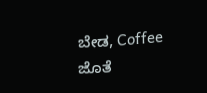ಬೇಡ, Coffee ಜೊತೆ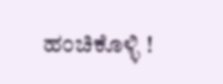ಹಂಚಿಕೊಳ್ಳಿ !